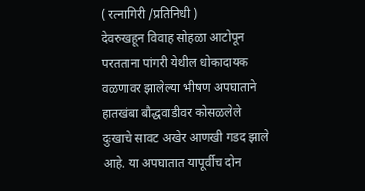( रत्नागिरी /प्रतिनिधी )
देवरुखहून विवाह सोहळा आटोपून परतताना पांगरी येथील धोकादायक वळणावर झालेल्या भीषण अपघाताने हातखंबा बौद्धवाडीवर कोसळलेले दुःखाचे सावट अखेर आणखी गडद झाले आहे. या अपघातात यापूर्वीच दोन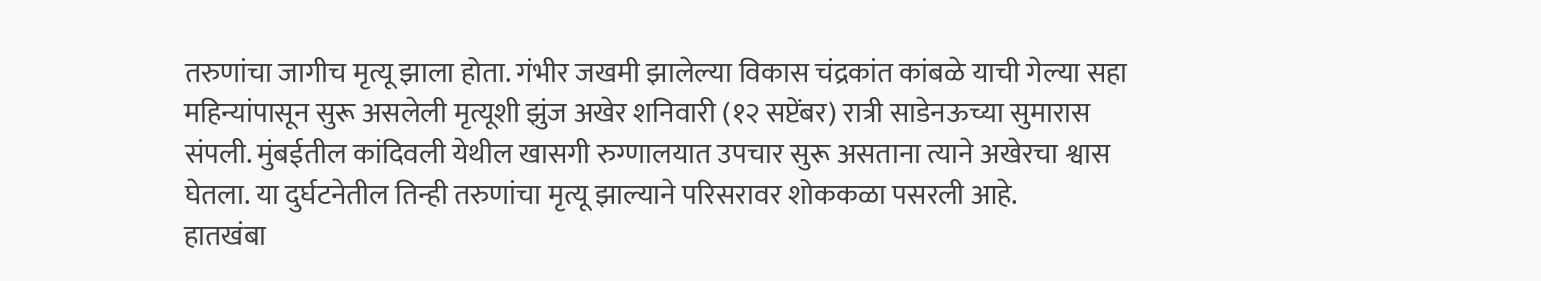तरुणांचा जागीच मृत्यू झाला होता. गंभीर जखमी झालेल्या विकास चंद्रकांत कांबळे याची गेल्या सहा महिन्यांपासून सुरू असलेली मृत्यूशी झुंज अखेर शनिवारी (१२ सप्टेंबर) रात्री साडेनऊच्या सुमारास संपली. मुंबईतील कांदिवली येथील खासगी रुग्णालयात उपचार सुरू असताना त्याने अखेरचा श्वास घेतला. या दुर्घटनेतील तिन्ही तरुणांचा मृत्यू झाल्याने परिसरावर शोककळा पसरली आहे.
हातखंबा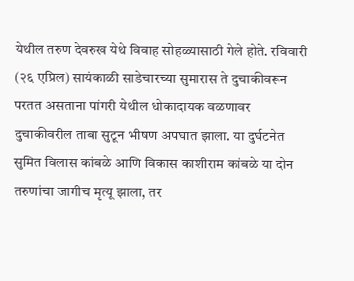येथील तरुण देवरुख येथे विवाह सोहळ्यासाठी गेले होते. रविवारी (२६ एप्रिल) सायंकाळी साडेचारच्या सुमारास ते दुचाकीवरून परतत असताना पांगरी येथील धोकादायक वळणावर दुचाकीवरील ताबा सुटून भीषण अपघात झाला. या दुर्घटनेत सुमित विलास कांबळे आणि विकास काशीराम कांबळे या दोन तरुणांचा जागीच मृत्यू झाला, तर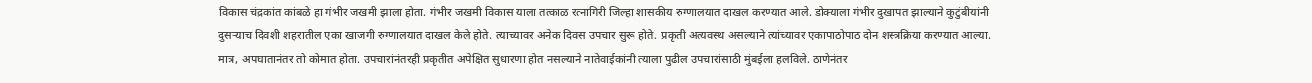विकास चंद्रकांत कांबळे हा गंभीर जखमी झाला होता. गंभीर जखमी विकास याला तत्काळ रत्नागिरी जिल्हा शासकीय रुग्णालयात दाखल करण्यात आले. डोक्याला गंभीर दुखापत झाल्याने कुटुंबीयांनी दुसऱ्याच दिवशी शहरातील एका खाजगी रुग्णालयात दाखल केले होते. त्याच्यावर अनेक दिवस उपचार सुरू होते. प्रकृती अत्यवस्थ असल्याने त्यांच्यावर एकापाठोपाठ दोन शस्त्रक्रिया करण्यात आल्या. मात्र, अपघातानंतर तो कोमात होता. उपचारांनंतरही प्रकृतीत अपेक्षित सुधारणा होत नसल्याने नातेवाईकांनी त्याला पुढील उपचारांसाठी मुंबईला हलविले. ठाणेनंतर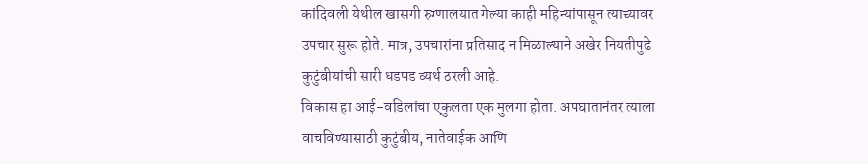कांदिवली येथील खासगी रुग्णालयात गेल्या काही महिन्यांपासून त्याच्यावर उपचार सुरू होते. मात्र, उपचारांना प्रतिसाद न मिळाल्याने अखेर नियतीपुढे कुटुंबीयांची सारी धडपड व्यर्थ ठरली आहे.
विकास हा आई-वडिलांचा एकुलता एक मुलगा होता. अपघातानंतर त्याला वाचविण्यासाठी कुटुंबीय, नातेवाईक आणि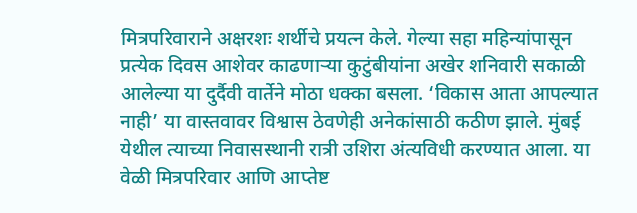मित्रपरिवाराने अक्षरशः शर्थीचे प्रयत्न केले. गेल्या सहा महिन्यांपासून प्रत्येक दिवस आशेवर काढणाऱ्या कुटुंबीयांना अखेर शनिवारी सकाळी आलेल्या या दुर्दैवी वार्तेने मोठा धक्का बसला. ‘विकास आता आपल्यात नाही’ या वास्तवावर विश्वास ठेवणेही अनेकांसाठी कठीण झाले. मुंबई येथील त्याच्या निवासस्थानी रात्री उशिरा अंत्यविधी करण्यात आला. या वेळी मित्रपरिवार आणि आप्तेष्ट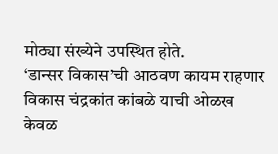मोठ्या संख्येने उपस्थित होते.
‘डान्सर विकास’ची आठवण कायम राहणार
विकास चंद्रकांत कांबळे याची ओळख केवळ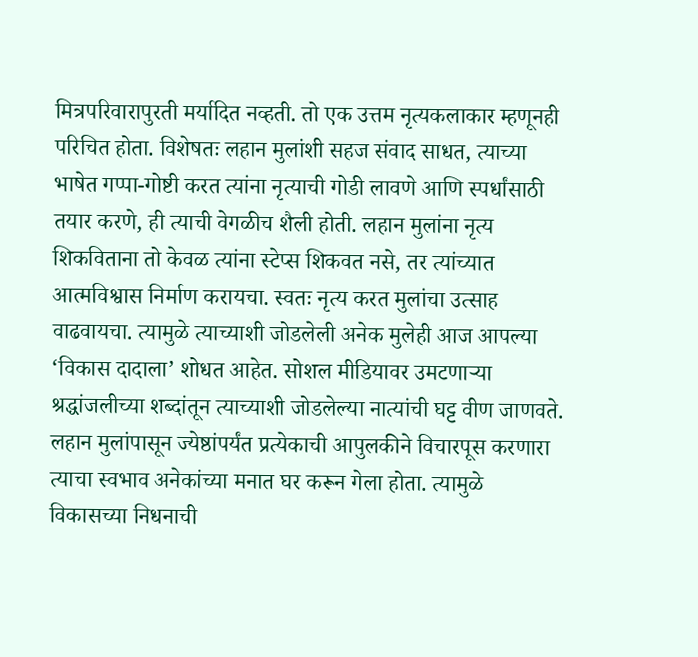मित्रपरिवारापुरती मर्यादित नव्हती. तो एक उत्तम नृत्यकलाकार म्हणूनही परिचित होता. विशेषतः लहान मुलांशी सहज संवाद साधत, त्याच्या भाषेत गप्पा-गोष्टी करत त्यांना नृत्याची गोडी लावणे आणि स्पर्धांसाठी तयार करणे, ही त्याची वेगळीच शैली होती. लहान मुलांना नृत्य शिकविताना तो केवळ त्यांना स्टेप्स शिकवत नसे, तर त्यांच्यात आत्मविश्वास निर्माण करायचा. स्वतः नृत्य करत मुलांचा उत्साह वाढवायचा. त्यामुळे त्याच्याशी जोडलेली अनेक मुलेही आज आपल्या ‘विकास दादाला’ शोधत आहेत. सोशल मीडियावर उमटणाऱ्या श्रद्धांजलीच्या शब्दांतून त्याच्याशी जोडलेल्या नात्यांची घट्ट वीण जाणवते. लहान मुलांपासून ज्येष्ठांपर्यंत प्रत्येकाची आपुलकीने विचारपूस करणारा त्याचा स्वभाव अनेकांच्या मनात घर करून गेला होता. त्यामुळे विकासच्या निधनाची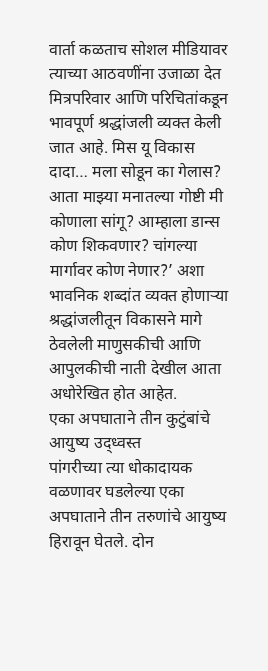वार्ता कळताच सोशल मीडियावर त्याच्या आठवणींना उजाळा देत मित्रपरिवार आणि परिचितांकडून भावपूर्ण श्रद्धांजली व्यक्त केली जात आहे. मिस यू विकास दादा… मला सोडून का गेलास? आता माझ्या मनातल्या गोष्टी मी कोणाला सांगू? आम्हाला डान्स कोण शिकवणार? चांगल्या मार्गावर कोण नेणार?’ अशा भावनिक शब्दांत व्यक्त होणाऱ्या श्रद्धांजलीतून विकासने मागे ठेवलेली माणुसकीची आणि आपुलकीची नाती देखील आता अधोरेखित होत आहेत.
एका अपघाताने तीन कुटुंबांचे आयुष्य उद्ध्वस्त
पांगरीच्या त्या धोकादायक वळणावर घडलेल्या एका अपघाताने तीन तरुणांचे आयुष्य हिरावून घेतले. दोन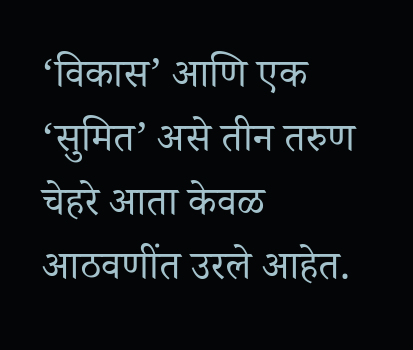‘विकास’ आणि एक ‘सुमित’ असे तीन तरुण चेहरे आता केवळ आठवणींत उरले आहेत.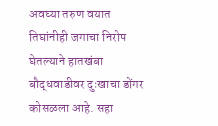अवघ्या तरुण वयात तिघांनीही जगाचा निरोप घेतल्याने हातखंबा बौद्धवाडीवर दुःखाचा डोंगर कोसळला आहे. सहा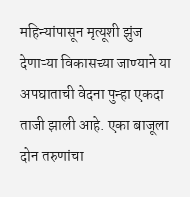महिन्यांपासून मृत्यूशी झुंज देणाऱ्या विकासच्या जाण्याने या अपघाताची वेदना पुन्हा एकदा ताजी झाली आहे. एका बाजूला दोन तरुणांचा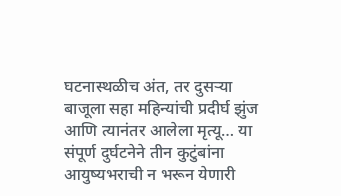घटनास्थळीच अंत, तर दुसऱ्या बाजूला सहा महिन्यांची प्रदीर्घ झुंज आणि त्यानंतर आलेला मृत्यू… या संपूर्ण दुर्घटनेने तीन कुटुंबांना आयुष्यभराची न भरून येणारी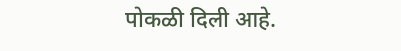पोकळी दिली आहे.